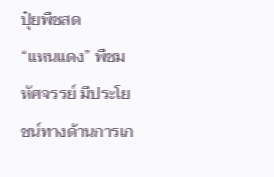ปุ๋ยพืชสด
“แหนแดง” พืชมหัศจรรย์ มีประโยชน์ทางด้านการเก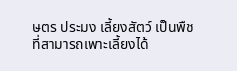ษตร ประมง เลี้ยงสัตว์ เป็นพืชที่สามารถเพาะเลี้ยงได้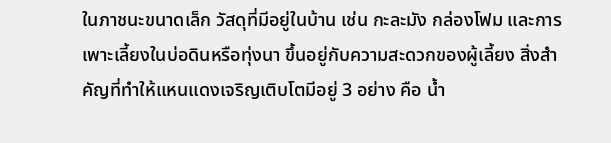ในภาชนะขนาดเล็ก วัสดุที่มีอยู่ในบ้าน เช่น กะละมัง กล่องโฟม และการเพาะเลี้ยงในบ่อดินหรือทุ่งนา ขึ้นอยู่กับความสะดวกของผู้เลี้ยง สิ่งสำคัญที่ทำให้แหนแดงเจริญเติบโตมีอยู่ 3 อย่าง คือ น้ำ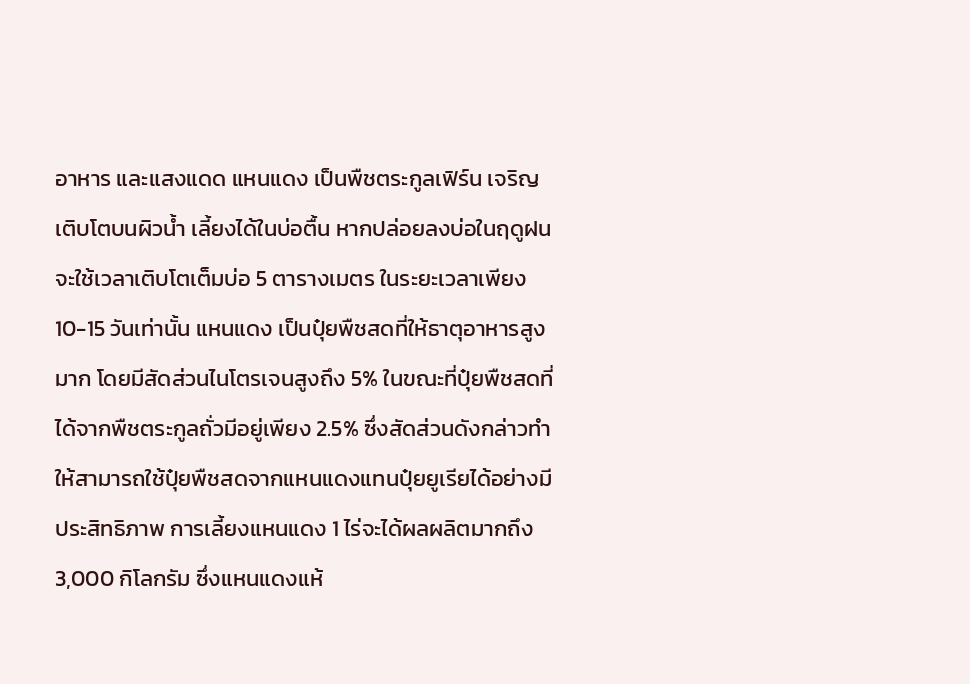อาหาร และแสงแดด แหนแดง เป็นพืชตระกูลเฟิร์น เจริญเติบโตบนผิวน้ำ เลี้ยงได้ในบ่อตื้น หากปล่อยลงบ่อในฤดูฝนจะใช้เวลาเติบโตเต็มบ่อ 5 ตารางเมตร ในระยะเวลาเพียง 10-15 วันเท่านั้น แหนแดง เป็นปุ๋ยพืชสดที่ให้ธาตุอาหารสูงมาก โดยมีสัดส่วนไนโตรเจนสูงถึง 5% ในขณะที่ปุ๋ยพืชสดที่ได้จากพืชตระกูลถั่วมีอยู่เพียง 2.5% ซึ่งสัดส่วนดังกล่าวทำให้สามารถใช้ปุ๋ยพืชสดจากแหนแดงแทนปุ๋ยยูเรียได้อย่างมีประสิทธิภาพ การเลี้ยงแหนแดง 1 ไร่จะได้ผลผลิตมากถึง 3,000 กิโลกรัม ซึ่งแหนแดงแห้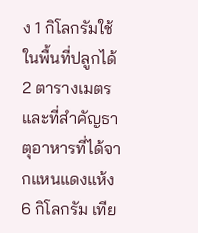ง 1 กิโลกรัมใช้ในพื้นที่ปลูกได้ 2 ตารางเมตร และที่สำคัญธาตุอาหารที่ได้จากแหนแดงแห้ง 6 กิโลกรัม เทีย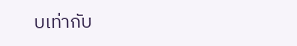บเท่ากับ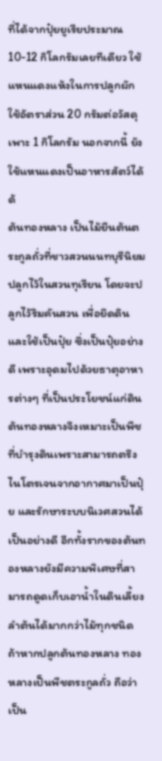ที่ได้จากปุ๋ยยูเรียประมาณ 10-12 กิโลกรัมเลยทีเดียว ใช้แหนแดงแห้งในการปลูกผัก ใช้อัตราส่วน 20 กรัมต่อวัสดุเพาะ 1 กิโลกรัม นอกจากนี้ ยังใช้แหนแดงเป็นอาหารสัตว์ได้ด้
ต้นทองหลาง เป็นไม้ยืนต้นตระกูลถั่วที่ชาวสวนนนทบุรีนิยมปลูกไว้ในสวนทุเรียน โดยจะปลูกไว้ริมคันสวน เพื่อยึดดินและใช้เป็นปุ๋ย ซึ่งเป็นปุ๋ยอย่างดี เพราะอุดมไปด้วยธาตุอาหารต่างๆ ที่เป็นประโยชน์แก่ดิน ต้นทองหลางจึงเหมาะเป็นพืชที่บำรุงดินเพราะสามารถตรึงไนโตรเจนจากอากาศมาเป็นปุ๋ย และรักษาระบบนิเวศสวนได้เป็นอย่างดี อีกทั้งรากของต้นทองหลางยังมีความพิเศษที่สามารถดูดเก็บเอาน้ำในดินเลี้ยงลำต้นได้มากกว่าไม้ทุกชนิด ถ้าหากปลูกต้นทองหลาง ทองหลางเป็นพืชตระกูลถั่ว ถือว่าเป็น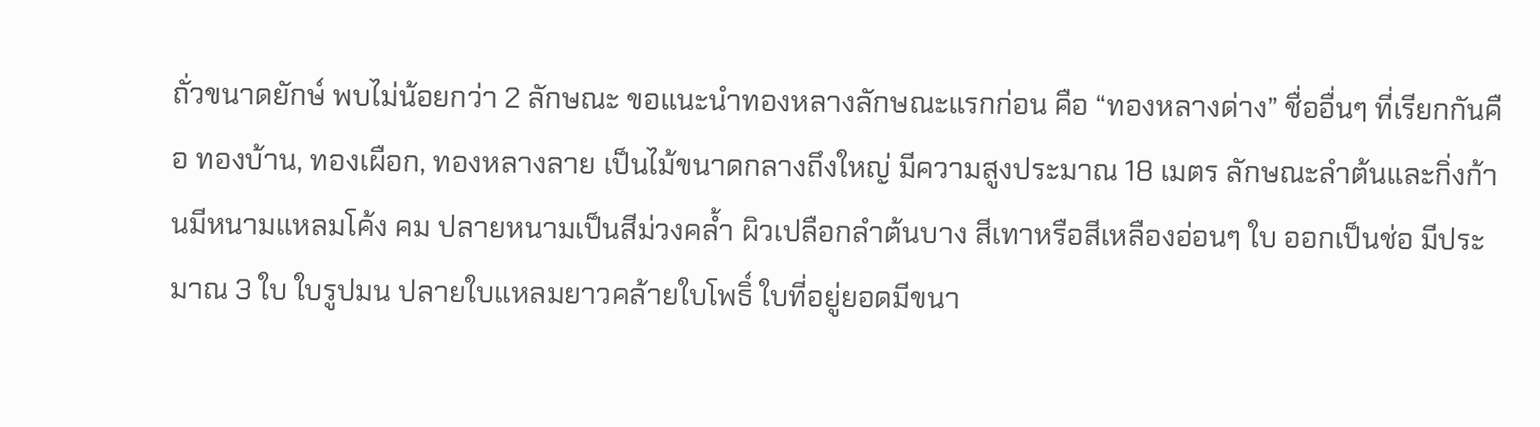ถั่วขนาดยักษ์ พบไม่น้อยกว่า 2 ลักษณะ ขอแนะนำทองหลางลักษณะแรกก่อน คือ “ทองหลางด่าง” ชื่ออื่นๆ ที่เรียกกันคือ ทองบ้าน, ทองเผือก, ทองหลางลาย เป็นไม้ขนาดกลางถึงใหญ่ มีความสูงประมาณ 18 เมตร ลักษณะลำต้นและกิ่งก้านมีหนามแหลมโค้ง คม ปลายหนามเป็นสีม่วงคล้ำ ผิวเปลือกลำต้นบาง สีเทาหรือสีเหลืองอ่อนๆ ใบ ออกเป็นช่อ มีประมาณ 3 ใบ ใบรูปมน ปลายใบแหลมยาวคล้ายใบโพธิ์ ใบที่อยู่ยอดมีขนา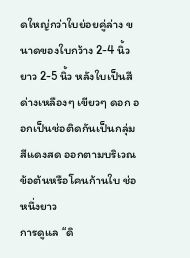ดใหญ่กว่าใบย่อยคู่ล่าง ขนาดของใบกว้าง 2-4 นิ้ว ยาว 2-5 นิ้ว หลังใบเป็นสีด่างเหลืองๆ เขียวๆ ดอก ออกเป็นช่อติดกันเป็นกลุ่ม สีแดงสด ออกตามบริเวณข้อต้นหรือโคนก้านใบ ช่อหนึ่งยาว
การดูแล “ดิ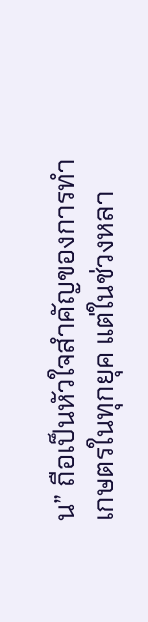น” ถือเป็นหัวใจสำคัญของการทำเกษตรในทุกยุค แต่ในช่วงหลา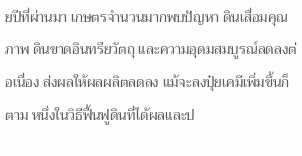ยปีที่ผ่านมา เกษตรจำนวนมากพบปัญหา ดินเสื่อมคุณภาพ ดินขาดอินทรียวัตถุ และความอุดมสมบูรณ์ลดลงต่อเนื่อง ส่งผลให้ผลผลิตลดลง แม้จะลงปุ๋ยเคมีเพิ่มขึ้นก็ตาม หนึ่งในวิธีฟื้นฟูดินที่ได้ผลและป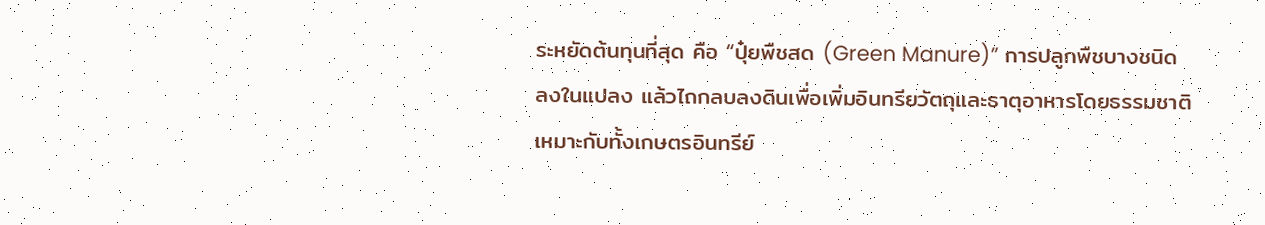ระหยัดต้นทุนที่สุด คือ “ปุ๋ยพืชสด (Green Manure)” การปลูกพืชบางชนิดลงในแปลง แล้วไถกลบลงดินเพื่อเพิ่มอินทรียวัตถุและธาตุอาหารโดยธรรมชาติ เหมาะกับทั้งเกษตรอินทรีย์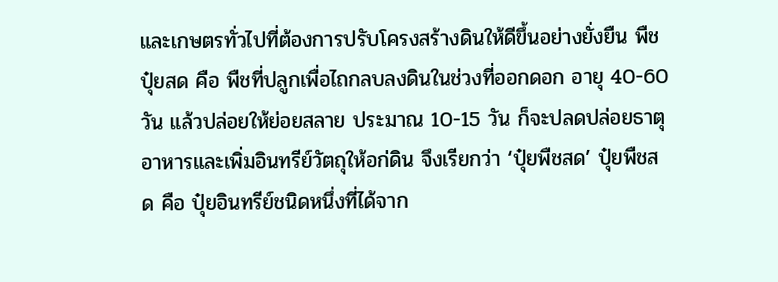และเกษตรทั่วไปที่ต้องการปรับโครงสร้างดินให้ดีขึ้นอย่างยั่งยืน พืชปุ๋ยสด คือ พืชที่ปลูกเพื่อไถกลบลงดินในช่วงที่ออกดอก อายุ 40-60 วัน แล้วปล่อยให้ย่อยสลาย ประมาณ 10-15 วัน ก็จะปลดปล่อยธาตุอาหารและเพิ่มอินทรีย์วัตถุให้อก่ดิน จึงเรียกว่า ‘ปุ๋ยพืชสด’ ปุ๋ยพืชสด คือ ปุ๋ยอินทรีย์ชนิดหนึ่งที่ได้จาก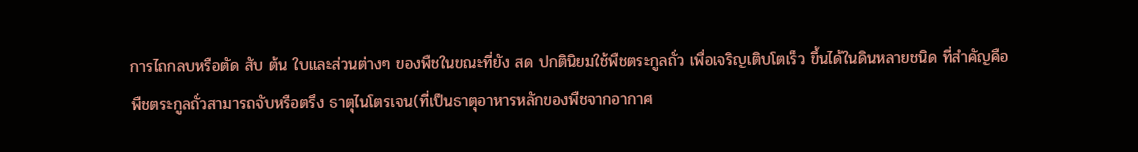การไถกลบหรือตัด สับ ต้น ใบและส่วนต่างๆ ของพืชในขณะที่ยัง สด ปกตินิยมใช้พืชตระกูลถั่ว เพื่อเจริญเติบโตเร็ว ขึ้นได้ในดินหลายชนิด ที่สําคัญคือ พืชตระกูลถั่วสามารถจับหรือตรึง ธาตุไนโตรเจน(ที่เป็นธาตุอาหารหลักของพืชจากอากาศ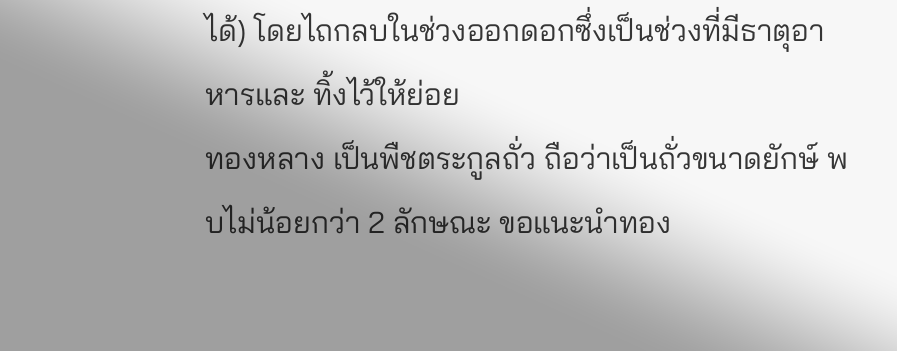ได้) โดยไถกลบในช่วงออกดอกซึ่งเป็นช่วงที่มีธาตุอาหารและ ทิ้งไว้ให้ย่อย
ทองหลาง เป็นพืชตระกูลถั่ว ถือว่าเป็นถั่วขนาดยักษ์ พบไม่น้อยกว่า 2 ลักษณะ ขอแนะนำทอง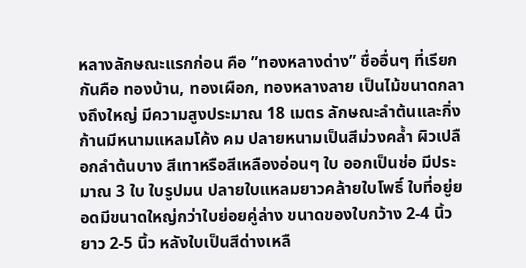หลางลักษณะแรกก่อน คือ ”ทองหลางด่าง” ชื่ออื่นๆ ที่เรียกกันคือ ทองบ้าน, ทองเผือก, ทองหลางลาย เป็นไม้ขนาดกลางถึงใหญ่ มีความสูงประมาณ 18 เมตร ลักษณะลำต้นและกิ่งก้านมีหนามแหลมโค้ง คม ปลายหนามเป็นสีม่วงคล้ำ ผิวเปลือกลำต้นบาง สีเทาหรือสีเหลืองอ่อนๆ ใบ ออกเป็นช่อ มีประมาณ 3 ใบ ใบรูปมน ปลายใบแหลมยาวคล้ายใบโพธิ์ ใบที่อยู่ยอดมีขนาดใหญ่กว่าใบย่อยคู่ล่าง ขนาดของใบกว้าง 2-4 นิ้ว ยาว 2-5 นิ้ว หลังใบเป็นสีด่างเหลื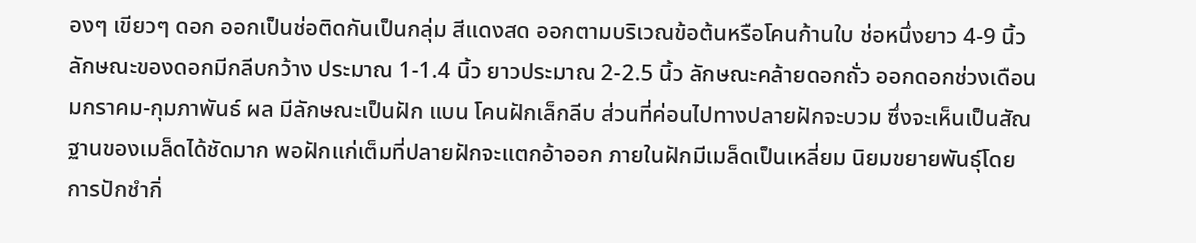องๆ เขียวๆ ดอก ออกเป็นช่อติดกันเป็นกลุ่ม สีแดงสด ออกตามบริเวณข้อต้นหรือโคนก้านใบ ช่อหนึ่งยาว 4-9 นิ้ว ลักษณะของดอกมีกลีบกว้าง ประมาณ 1-1.4 นิ้ว ยาวประมาณ 2-2.5 นิ้ว ลักษณะคล้ายดอกถั่ว ออกดอกช่วงเดือนมกราคม-กุมภาพันธ์ ผล มีลักษณะเป็นฝัก แบน โคนฝักเล็กลีบ ส่วนที่ค่อนไปทางปลายฝักจะบวม ซึ่งจะเห็นเป็นสัณฐานของเมล็ดได้ชัดมาก พอฝักแก่เต็มที่ปลายฝักจะแตกอ้าออก ภายในฝักมีเมล็ดเป็นเหลี่ยม นิยมขยายพันธุ์โดยการปักชำกิ่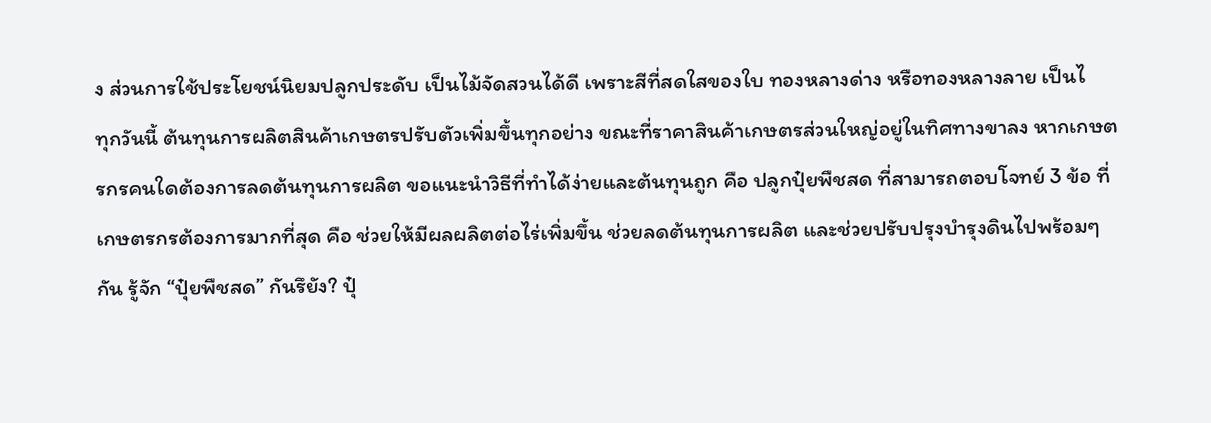ง ส่วนการใช้ประโยชน์นิยมปลูกประดับ เป็นไม้จัดสวนได้ดี เพราะสีที่สดใสของใบ ทองหลางด่าง หรือทองหลางลาย เป็นไ
ทุกวันนี้ ต้นทุนการผลิตสินค้าเกษตรปรับตัวเพิ่มขึ้นทุกอย่าง ขณะที่ราคาสินค้าเกษตรส่วนใหญ่อยู่ในทิศทางขาลง หากเกษตรกรคนใดต้องการลดต้นทุนการผลิต ขอแนะนำวิธีที่ทำได้ง่ายและต้นทุนถูก คือ ปลูกปุ๋ยพืชสด ที่สามารถตอบโจทย์ 3 ข้อ ที่เกษตรกรต้องการมากที่สุด คือ ช่วยให้มีผลผลิตต่อไร่เพิ่มขึ้น ช่วยลดต้นทุนการผลิต และช่วยปรับปรุงบำรุงดินไปพร้อมๆ กัน รู้จัก “ปุ๋ยพืชสด” กันรึยัง? ปุ๋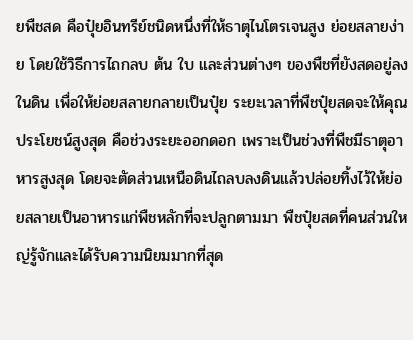ยพืชสด คือปุ๋ยอินทรีย์ชนิดหนึ่งที่ให้ธาตุไนโตรเจนสูง ย่อยสลายง่าย โดยใช้วิธีการไถกลบ ต้น ใบ และส่วนต่างๆ ของพืชที่ยังสดอยู่ลงในดิน เพื่อให้ย่อยสลายกลายเป็นปุ๋ย ระยะเวลาที่พืชปุ๋ยสดจะให้คุณประโยชน์สูงสุด คือช่วงระยะออกดอก เพราะเป็นช่วงที่พืชมีธาตุอาหารสูงสุด โดยจะตัดส่วนเหนือดินไถลบลงดินแล้วปล่อยทิ้งไว้ให้ย่อยสลายเป็นอาหารแก่พืชหลักที่จะปลูกตามมา พืชปุ๋ยสดที่คนส่วนใหญ่รู้จักและได้รับความนิยมมากที่สุด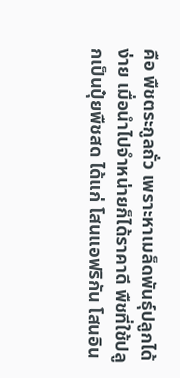คือ พืชตระกูลถั่ว เพราะหาเมล็ดพันธุ์ปลูกได้ง่าย เมื่อนำไปจำหน่ายก็ได้ราคาดี พืชที่ใช้ปลูกเป็นปุ๋ยพืชสด ได้แก่ โสนแอฟริกัน โสนอิน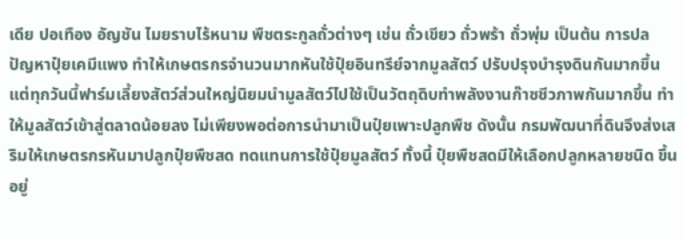เดีย ปอเทือง อัญชัน ไมยราบไร้หนาม พืชตระกูลถั่วต่างๆ เช่น ถั่วเขียว ถั่วพร้า ถั่วพุ่ม เป็นต้น การปล
ปัญหาปุ๋ยเคมีแพง ทำให้เกษตรกรจำนวนมากหันใช้ปุ๋ยอินทรีย์จากมูลสัตว์ ปรับปรุงบำรุงดินกันมากขึ้น แต่ทุกวันนี้ฟาร์มเลี้ยงสัตว์ส่วนใหญ่นิยมนำมูลสัตว์ไปใช้เป็นวัตถุดิบทำพลังงานก๊าซชีวภาพกันมากขึ้น ทำให้มูลสัตว์เข้าสู่ตลาดน้อยลง ไม่เพียงพอต่อการนำมาเป็นปุ๋ยเพาะปลูกพืช ดังนั้น กรมพัฒนาที่ดินจึงส่งเสริมให้เกษตรกรหันมาปลูกปุ๋ยพืชสด ทดแทนการใช้ปุ๋ยมูลสัตว์ ทั้งนี้ ปุ๋ยพืชสดมีให้เลือกปลูกหลายชนิด ขึ้นอยู่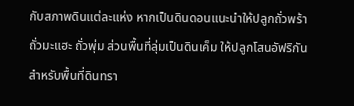กับสภาพดินแต่ละแห่ง หากเป็นดินดอนแนะนำให้ปลูกถั่วพร้า ถั่วมะแฮะ ถั่วพุ่ม ส่วนพื้นที่ลุ่มเป็นดินเค็ม ให้ปลูกโสนอัฟริกัน สำหรับพื้นที่ดินทรา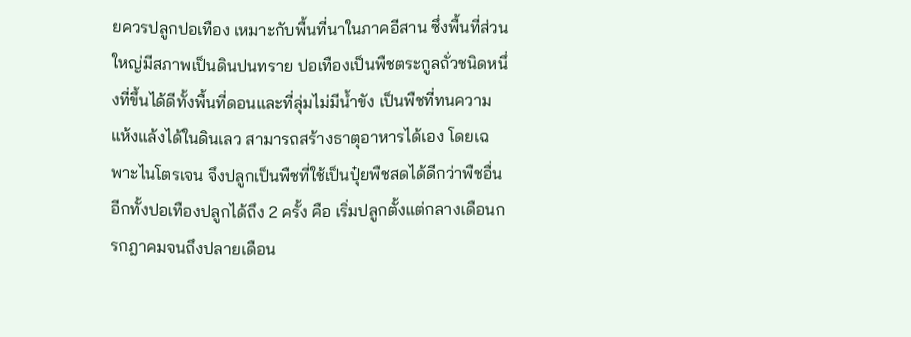ยควรปลูกปอเทือง เหมาะกับพื้นที่นาในภาคอีสาน ซึ่งพื้นที่ส่วนใหญ่มีสภาพเป็นดินปนทราย ปอเทืองเป็นพืชตระกูลถั่วชนิดหนึ่งที่ขึ้นได้ดีทั้งพื้นที่ดอนและที่ลุ่มไม่มีน้ำขัง เป็นพืชที่ทนความแห้งแล้งได้ในดินเลว สามารถสร้างธาตุอาหารได้เอง โดยเฉพาะไนโตรเจน จึงปลูกเป็นพืชที่ใช้เป็นปุ๋ยพืชสดได้ดีกว่าพืชอื่น อีกทั้งปอเทืองปลูกได้ถึง 2 ครั้ง คือ เริ่มปลูกตั้งแต่กลางเดือนกรกฎาคมจนถึงปลายเดือน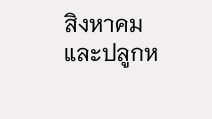สิงหาคม และปลูกห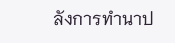ลังการทำนาป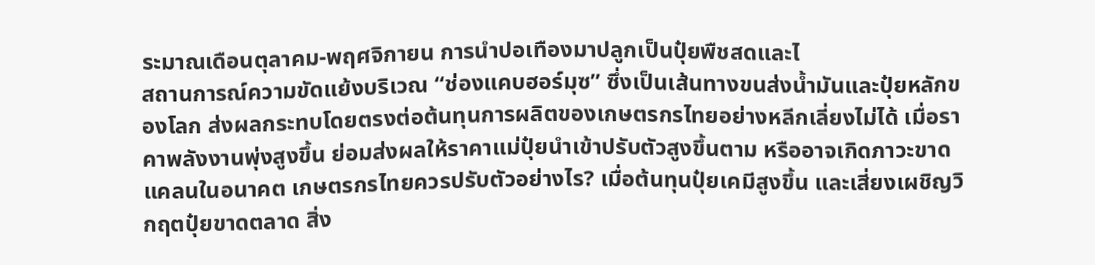ระมาณเดือนตุลาคม-พฤศจิกายน การนำปอเทืองมาปลูกเป็นปุ๋ยพืชสดและไ
สถานการณ์ความขัดแย้งบริเวณ “ช่องแคบฮอร์มุซ” ซึ่งเป็นเส้นทางขนส่งน้ำมันและปุ๋ยหลักของโลก ส่งผลกระทบโดยตรงต่อต้นทุนการผลิตของเกษตรกรไทยอย่างหลีกเลี่ยงไม่ได้ เมื่อราคาพลังงานพุ่งสูงขึ้น ย่อมส่งผลให้ราคาแม่ปุ๋ยนำเข้าปรับตัวสูงขึ้นตาม หรืออาจเกิดภาวะขาดแคลนในอนาคต เกษตรกรไทยควรปรับตัวอย่างไร? เมื่อต้นทุนปุ๋ยเคมีสูงขึ้น และเสี่ยงเผชิญวิกฤตปุ๋ยขาดตลาด สิ่ง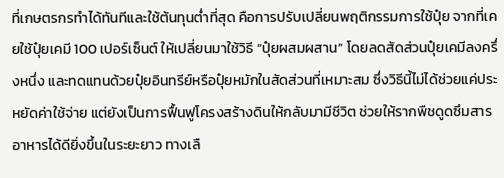ที่เกษตรกรทำได้ทันทีและใช้ต้นทุนต่ำที่สุด คือการปรับเปลี่ยนพฤติกรรมการใช้ปุ๋ย จากที่เคยใช้ปุ๋ยเคมี 100 เปอร์เซ็นต์ ให้เปลี่ยนมาใช้วิธี “ปุ๋ยผสมผสาน” โดยลดสัดส่วนปุ๋ยเคมีลงครึ่งหนึ่ง และทดแทนด้วยปุ๋ยอินทรีย์หรือปุ๋ยหมักในสัดส่วนที่เหมาะสม ซึ่งวิธีนี้ไม่ได้ช่วยแค่ประหยัดค่าใช้จ่าย แต่ยังเป็นการฟื้นฟูโครงสร้างดินให้กลับมามีชีวิต ช่วยให้รากพืชดูดซึมสารอาหารได้ดียิ่งขึ้นในระยะยาว ทางเลื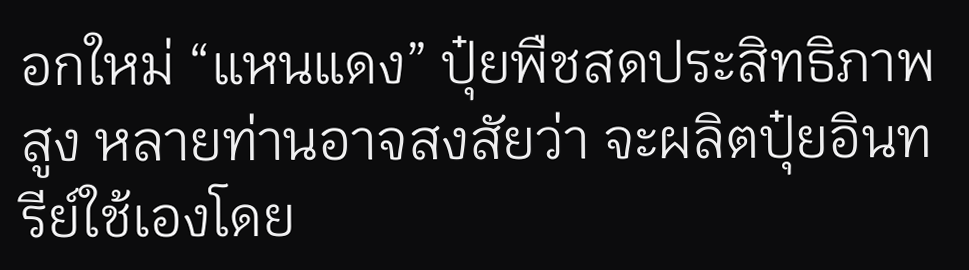อกใหม่ “แหนแดง” ปุ๋ยพืชสดประสิทธิภาพสูง หลายท่านอาจสงสัยว่า จะผลิตปุ๋ยอินทรีย์ใช้เองโดย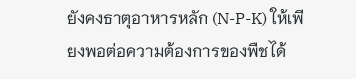ยังคงธาตุอาหารหลัก (N-P-K) ให้เพียงพอต่อความต้องการของพืชได้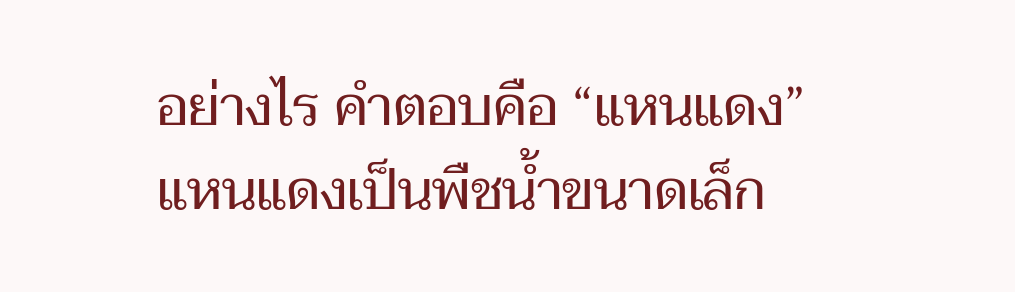อย่างไร คำตอบคือ “แหนแดง” แหนแดงเป็นพืชน้ำขนาดเล็ก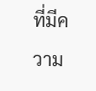ที่มีความ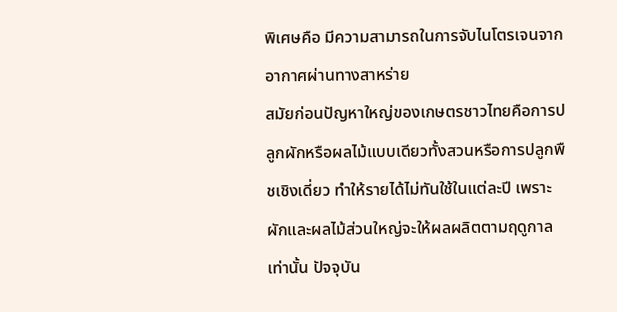พิเศษคือ มีความสามารถในการจับไนโตรเจนจากอากาศผ่านทางสาหร่าย
สมัยก่อนปัญหาใหญ่ของเกษตรชาวไทยคือการปลูกผักหรือผลไม้แบบเดียวทั้งสวนหรือการปลูกพืชเชิงเดี่ยว ทำให้รายได้ไม่ทันใช้ในแต่ละปี เพราะผักและผลไม้ส่วนใหญ่จะให้ผลผลิตตามฤดูกาลเท่านั้น ปัจจุบัน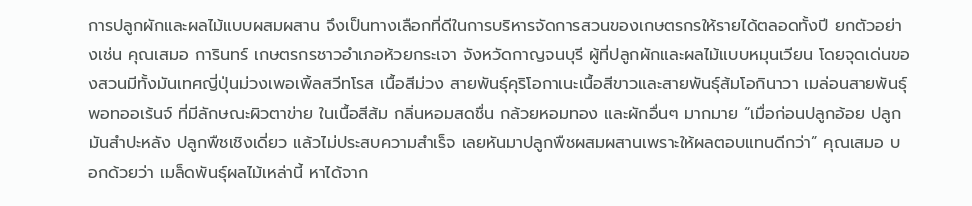การปลูกผักและผลไม้แบบผสมผสาน จึงเป็นทางเลือกที่ดีในการบริหารจัดการสวนของเกษตรกรให้รายได้ตลอดทั้งปี ยกตัวอย่างเช่น คุณเสมอ การินทร์ เกษตรกรชาวอำเภอห้วยกระเจา จังหวัดกาญจนบุรี ผู้ที่ปลูกผักและผลไม้แบบหมุนเวียน โดยจุดเด่นของสวนมีทั้งมันเทศญี่ปุ่นม่วงเพอเพิ้ลสวีทโรส เนื้อสีม่วง สายพันธุ์คุริโอกาเนะเนื้อสีขาวและสายพันธุ์ส้มโอกินาวา เมล่อนสายพันธุ์พอทออเร้นจ์ ที่มีลักษณะผิวตาข่าย ในเนื้อสีส้ม กลิ่นหอมสดชื่น กล้วยหอมทอง และผักอื่นๆ มากมาย “เมื่อก่อนปลูกอ้อย ปลูกมันสำปะหลัง ปลูกพืชเชิงเดี่ยว แล้วไม่ประสบความสำเร็จ เลยหันมาปลูกพืชผสมผสานเพราะให้ผลตอบแทนดีกว่า” คุณเสมอ บอกด้วยว่า เมล็ดพันธุ์ผลไม้เหล่านี้ หาได้จาก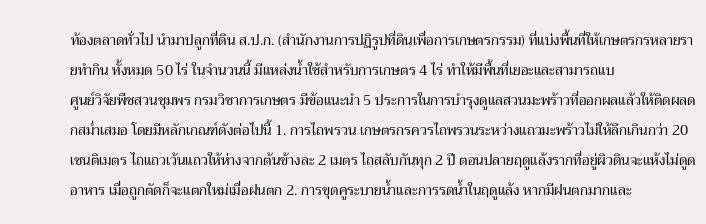ท้องตลาดทั่วไป นำมาปลูกที่ดิน ส.ป.ก. (สำนักงานการปฏิรูปที่ดินเพื่อการเกษตรกรรม) ที่แบ่งพื้นที่ให้เกษตรกรหลายรายทำกิน ทั้งหมด 50 ไร่ ในจำนวนนี้ มีแหล่งน้ำใช้สำหรับการเกษตร 4 ไร่ ทำให้มีพื้นที่เยอะและสามารถแบ
ศูนย์วิจัยพืชสวนชุมพร กรมวิชาการเกษตร มีข้อแนะนำ 5 ประการในการบำรุงดูแลสวนมะพร้าวที่ออกผลแล้วให้ติดผลดกสม่ำเสมอ โดยมีหลักเกณฑ์ดังต่อไปนี้ 1. การไถพรวน เกษตรกรควรไถพรวนระหว่างแถวมะพร้าวไม่ให้ลึกเกินกว่า 20 เซนติเมตร ไถแถวเว้นแถวให้ห่างจากต้นข้างละ 2 เมตร ไถสลับกันทุก 2 ปี ตอนปลายฤดูแล้งรากที่อยู่ผิวดินจะแห้งไม่ดูดอาหาร เมื่อถูกตัดก็จะแตกใหม่เมื่อฝนตก 2. การขุดคูระบายน้ำและการรดน้ำในฤดูแล้ง หากมีฝนตกมากและ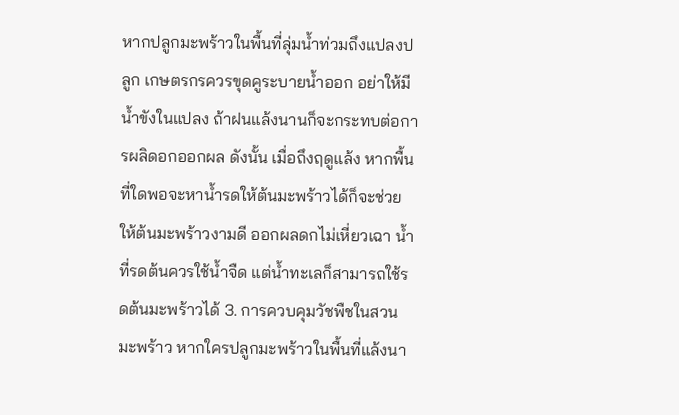หากปลูกมะพร้าวในพื้นที่ลุ่มน้ำท่วมถึงแปลงปลูก เกษตรกรควรขุดคูระบายน้ำออก อย่าให้มีน้ำขังในแปลง ถ้าฝนแล้งนานก็จะกระทบต่อการผลิดอกออกผล ดังนั้น เมื่อถึงฤดูแล้ง หากพื้นที่ใดพอจะหาน้ำรดให้ต้นมะพร้าวได้ก็จะช่วยให้ต้นมะพร้าวงามดี ออกผลดกไม่เหี่ยวเฉา น้ำที่รดต้นควรใช้น้ำจืด แต่น้ำทะเลก็สามารถใช้รดต้นมะพร้าวได้ 3. การควบคุมวัชพืชในสวนมะพร้าว หากใครปลูกมะพร้าวในพื้นที่แล้งนา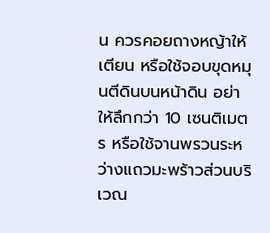น ควรคอยถางหญ้าให้เตียน หรือใช้จอบขุดหมุนตีดินบนหน้าดิน อย่าให้ลึกกว่า 10 เซนติเมตร หรือใช้จานพรวนระหว่างแถวมะพร้าวส่วนบริเวณ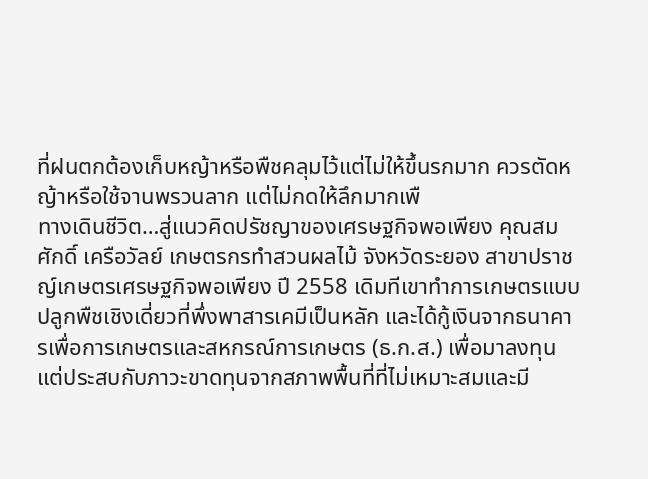ที่ฝนตกต้องเก็บหญ้าหรือพืชคลุมไว้แต่ไม่ให้ขึ้นรกมาก ควรตัดหญ้าหรือใช้จานพรวนลาก แต่ไม่กดให้ลึกมากเพื
ทางเดินชีวิต…สู่แนวคิดปรัชญาของเศรษฐกิจพอเพียง คุณสมศักดิ์ เครือวัลย์ เกษตรกรทำสวนผลไม้ จังหวัดระยอง สาขาปราชญ์เกษตรเศรษฐกิจพอเพียง ปี 2558 เดิมทีเขาทำการเกษตรแบบปลูกพืชเชิงเดี่ยวที่พึ่งพาสารเคมีเป็นหลัก และได้กู้เงินจากธนาคารเพื่อการเกษตรและสหกรณ์การเกษตร (ธ.ก.ส.) เพื่อมาลงทุน แต่ประสบกับภาวะขาดทุนจากสภาพพื้นที่ที่ไม่เหมาะสมและมี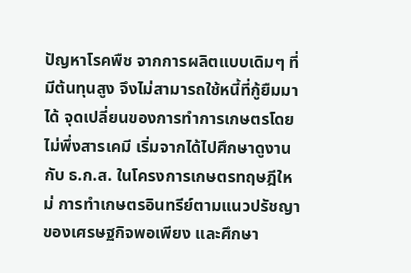ปัญหาโรคพืช จากการผลิตแบบเดิมๆ ที่มีต้นทุนสูง จึงไม่สามารถใช้หนี้ที่กู้ยืมมาได้ จุดเปลี่ยนของการทำการเกษตรโดยไม่พึ่งสารเคมี เริ่มจากได้ไปศึกษาดูงานกับ ธ.ก.ส. ในโครงการเกษตรทฤษฎีใหม่ การทำเกษตรอินทรีย์ตามแนวปรัชญาของเศรษฐกิจพอเพียง และศึกษา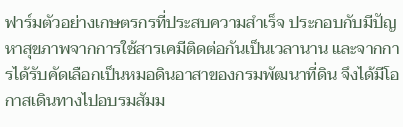ฟาร์มตัวอย่างเกษตรกรที่ประสบความสำเร็จ ประกอบกับมีปัญหาสุขภาพจากการใช้สารเคมีติดต่อกันเป็นเวลานาน และจากการได้รับคัดเลือกเป็นหมอดินอาสาของกรมพัฒนาที่ดิน จึงได้มีโอกาสเดินทางไปอบรมสัมม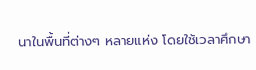นาในพื้นที่ต่างๆ หลายแห่ง โดยใช้เวลาศึกษา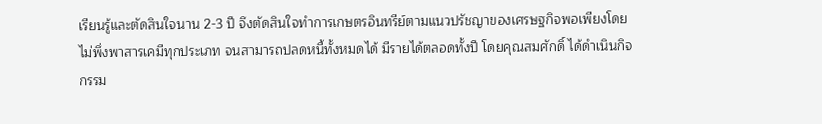เรียนรู้และตัดสินใจนาน 2-3 ปี จึงตัดสินใจทำการเกษตรอินทรีย์ตามแนวปรัชญาของเศรษฐกิจพอเพียงโดยไม่พึ่งพาสารเคมีทุกประเภท จนสามารถปลดหนี้ทั้งหมดได้ มีรายได้ตลอดทั้งปี โดยคุณสมศักดิ์ ได้ดำเนินกิจกรรม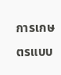การเกษตรแบบ